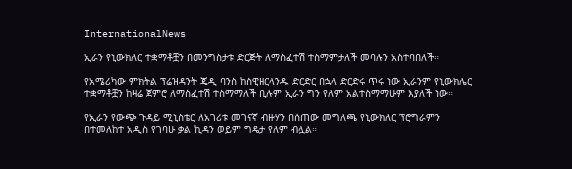InternationalNews

ኢራን የኒውክለር ተቋማቶቿን በመንግስታቱ ድርጅት ለማስፈተሽ ተስማምታለች መባሉን አስተባበለች።

የአሜሪካው ምክትል ፕሬዝዳንት ጄዲ ባንስ ከስዊዘርላንዱ ድርድር በኋላ ድርድሩ ጥሩ ነው ኢራንም የኒውክሌር ተቋማቶቿን ከዛሬ ጀምሮ ለማስፈተሽ ተስማማለች ቢሉም ኢራን ግን የለም አልተስማማሁም እያለች ነው።

የኢራን የውጭ ጉዳይ ሚኒስቴር ለአገሪቱ መገናኛ ብዙሃን በሰጠው መግለጫ የኒውክለር ፕሮግራምን በተመለከተ አዲስ የገባሁ ቃል ኪዳን ወይም ግዴታ የለም ብሏል።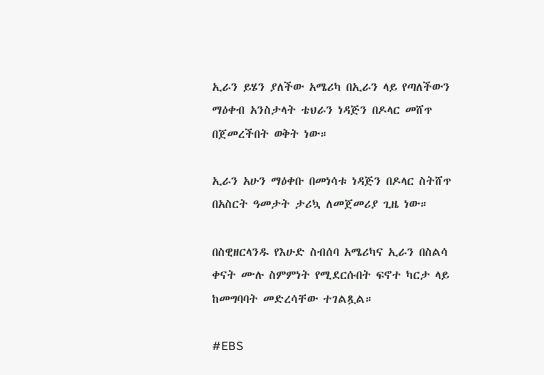ኢራን ይሄን ያለችው አሜሪካ በኢራን ላይ የጣለችውን ማዕቀብ አንስታላት ቴህራን ነዳጅን በዶላር መሸጥ በጀመረችበት ወቅት ነው።

ኢራን አሁን ማዕቀቡ በመነሳቱ ነዳጅን በዶላር ስትሸጥ በአስርት ዓመታት ታሪኳ ለመጀመሪያ ጊዜ ነው።

በስዊዘርላንዱ የእሁድ ስብሰባ አሜሪካና ኢራን በስልሳ ቀናት ሙሉ ስምምነት የሚደርሱበት ፍኖተ ካርታ ላይ ከመግባባት መድረሳቸው ተገልጿል።

#EBS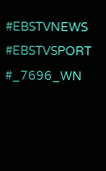#EBSTVNEWS
#EBSTVSPORT
#_7696_WN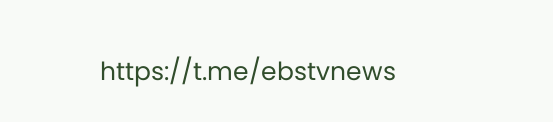https://t.me/ebstvnews